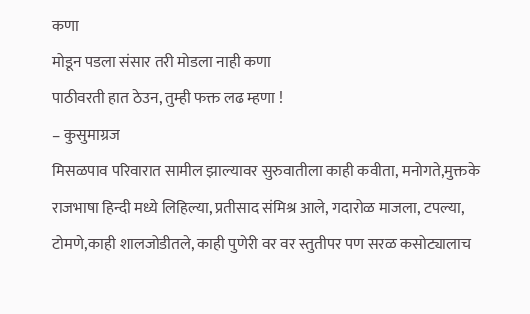कणा
मोडून पडला संसार तरी मोडला नाही कणा
पाठीवरती हात ठेउन, तुम्ही फक्त लढ म्हणा !
– कुसुमाग्रज
मिसळपाव परिवारात सामील झाल्यावर सुरुवातीला काही कवीता, मनोगते,मुक्तके राजभाषा हिन्दी मध्ये लिहिल्या, प्रतीसाद संमिश्र आले, गदारोळ माजला, टपल्या, टोमणे,काही शालजोडीतले, काही पुणेरी वर वर स्तुतीपर पण सरळ कसोट्यालाच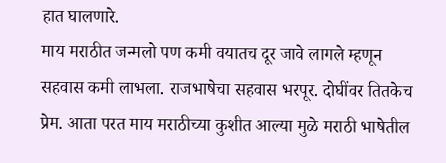हात घालणारे.
माय मराठीत जन्मलो पण कमी वयातच दूर जावे लागले म्हणून सहवास कमी लाभला. राजभाषेचा सहवास भरपूर. दोघींवर तितकेच प्रेम. आता परत माय मराठीच्या कुशीत आल्या मुळे मराठी भाषेतील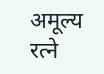अमूल्य रत्ने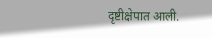दृष्टीक्षेपात आली.